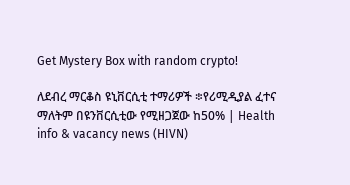Get Mystery Box with random crypto!

ለደብረ ማርቆስ ዩኒቨርሲቲ ተማሪዎች ፨የሪሚዲያል ፈተና ማለትም በዩንቨርሲቲው የሚዘጋጀው ከ50% | Health info & vacancy news (HIVN)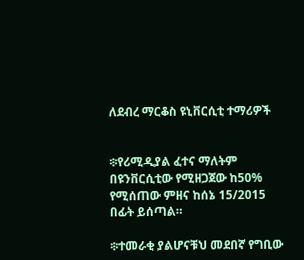ለደብረ ማርቆስ ዩኒቨርሲቲ ተማሪዎች


፨የሪሚዲያል ፈተና ማለትም በዩንቨርሲቲው የሚዘጋጀው ከ50% የሚሰጠው ምዘና ከሰኔ 15/2015 በፊት ይሰጣል።

፨ተመራቂ ያልሆናቹህ መደበኛ የግቢው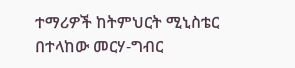ተማሪዎች ከትምህርት ሚኒስቴር በተላከው መርሃ-ግብር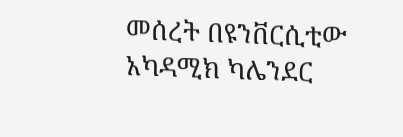መሰረት በዩንቨርሲቲው አካዳሚክ ካሌንደር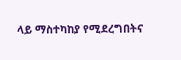ላይ ማስተካከያ የሚደረግበትና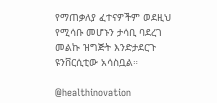የማጠቃለያ ፈተናዎችም ወደዚህ የሚሳቡ መሆኑን ታሳቢ ባደረገ መልኩ ዝግጅት እንድታደርጉ ዩንቨርሲቲው አሳስቧል።

@healthinovation